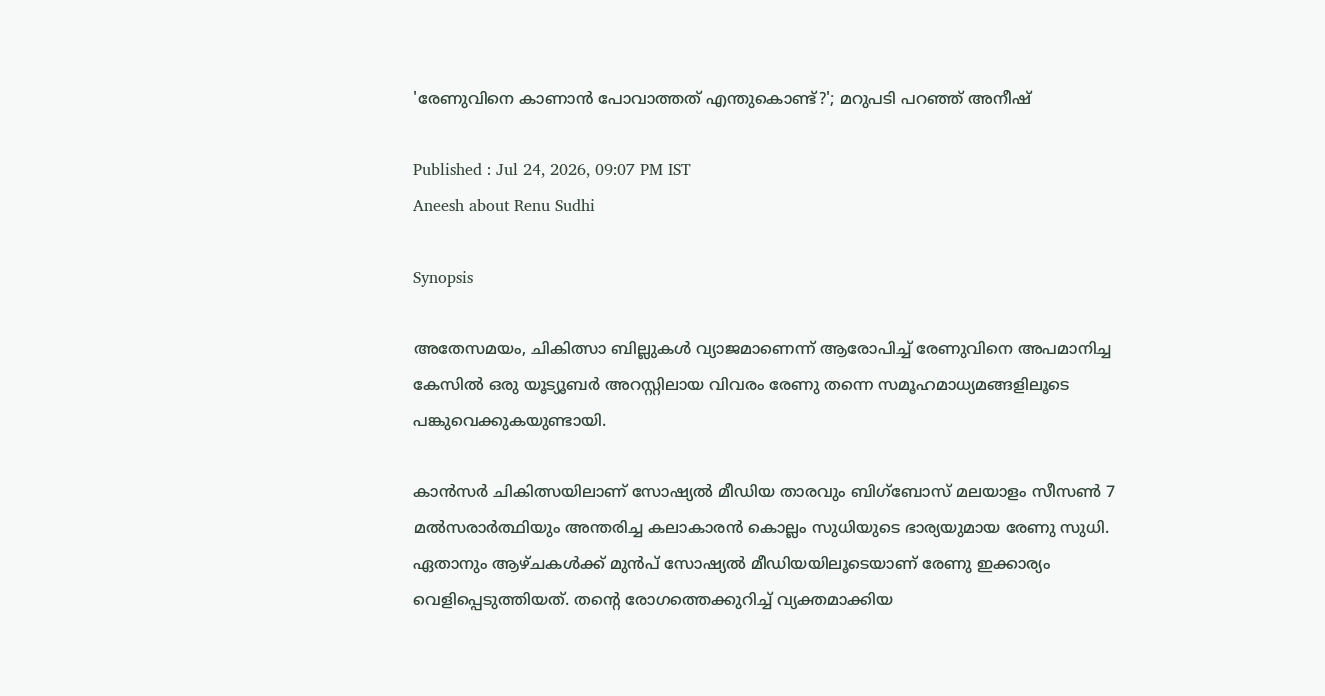'രേണുവിനെ കാണാൻ പോവാത്തത് എന്തുകൊണ്ട്?'; മറുപടി പറഞ്ഞ് അനീഷ്

Published : Jul 24, 2026, 09:07 PM IST
Aneesh about Renu Sudhi

Synopsis

അതേസമയം, ചികിത്സാ ബില്ലുകൾ വ്യാജമാണെന്ന് ആരോപിച്ച് രേണുവിനെ അപമാനിച്ച കേസിൽ ഒരു യൂട്യൂബർ അറസ്റ്റിലായ വിവരം രേണു തന്നെ സമൂഹമാധ്യമങ്ങളിലൂടെ പങ്കുവെക്കുകയുണ്ടായി.

കാന്‍സര്‍ ചികിത്സയിലാണ് സോഷ്യല്‍ മീഡിയ താരവും ബിഗ്ബോസ് മലയാളം സീസൺ 7 മൽസരാർത്ഥിയും അന്തരിച്ച കലാകാരൻ കൊല്ലം സുധിയുടെ ഭാര്യയുമായ രേണു സുധി. ഏതാനും ആഴ്ചകള്‍ക്ക് മുന്‍പ് സോഷ്യല്‍ മീഡിയയിലൂടെയാണ് രേണു ഇക്കാര്യം വെളിപ്പെടുത്തിയത്. തന്‍റെ രോഗത്തെക്കുറിച്ച് വ്യക്തമാക്കിയ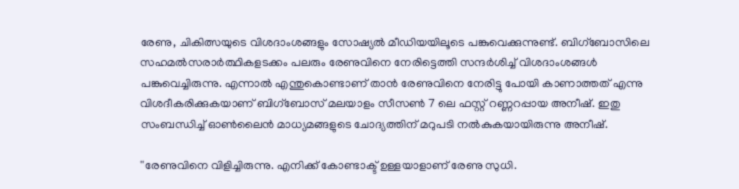രേണു, ചികിത്സയുടെ വിശദാംശങ്ങളും സോഷ്യല്‍ മീഡിയയിലൂടെ പങ്കുവെക്കുന്നുണ്ട്. ബിഗ്ബോസിലെ സഹമൽസരാർത്ഥികളടക്കം പലരും രേണുവിനെ നേരിട്ടെത്തി സന്ദർശിച്ച് വിശദാംശങ്ങൾ പങ്കുവെച്ചിരുന്നു. എന്നാൽ എന്തുകൊണ്ടാണ് താൻ രേണുവിനെ നേരിട്ടു പോയി കാണാത്തത് എന്നു വിശദീകരിക്കുകയാണ് ബിഗ്ബോസ് മലയാളം സീസൺ 7 ലെ ഫസ്റ്റ് റണ്ണറപ്പായ അനീഷ്. ഇതു സംബന്ധിച്ച് ഓൺലൈൻ മാധ്യമങ്ങളുടെ ചോദ്യത്തിന് മറുപടി നൽകുകയായിരുന്നു അനീഷ്.

''രേണുവിനെ വിളിച്ചിരുന്നു. എനിക്ക് കോണ്ടാക്ട് ഉള്ളയാളാണ് രേണു സുധി.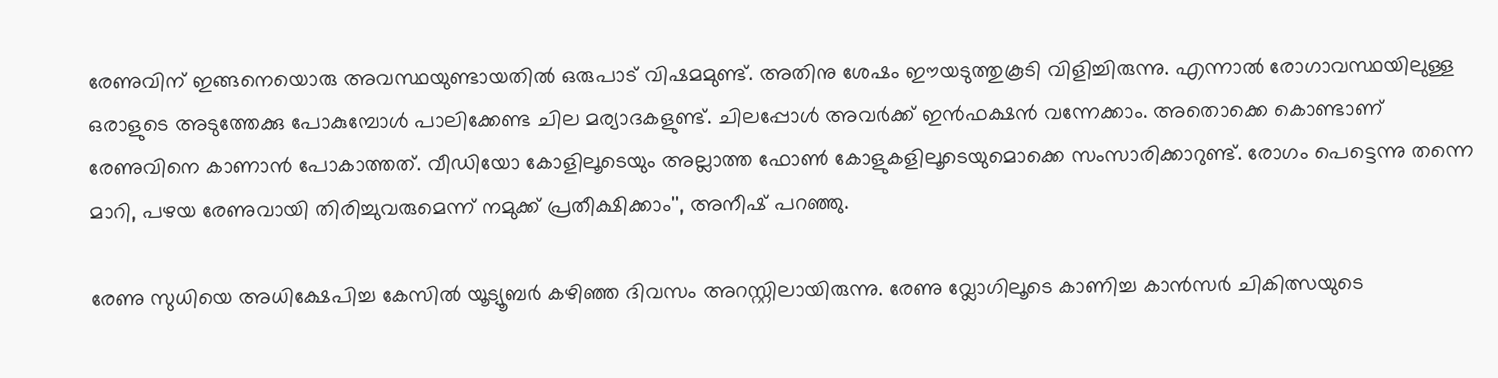രേണുവിന് ഇങ്ങനെയൊരു അവസ്ഥയുണ്ടായതിൽ ഒരുപാട് വിഷമമുണ്ട്. അതിനു ശേഷം ഈയടുത്തുകൂടി വിളിച്ചിരുന്നു. എന്നാൽ രോഗാവസ്ഥയിലുള്ള ഒരാളുടെ അടുത്തേക്കു പോകുമ്പോൾ പാലിക്കേണ്ട ചില മര്യാദകളുണ്ട്. ചിലപ്പോൾ അവർക്ക് ഇൻഫക്ഷൻ വന്നേക്കാം. അതൊക്കെ കൊണ്ടാണ് രേണുവിനെ കാണാൻ പോകാത്തത്. വീഡിയോ കോളിലൂടെയും അല്ലാത്ത ഫോൺ കോളുകളിലൂടെയുമൊക്കെ സംസാരിക്കാറുണ്ട്. രോഗം പെട്ടെന്നു തന്നെ മാറി, പഴയ രേണുവായി തിരിച്ചുവരുമെന്ന് നമുക്ക് പ്രതീക്ഷിക്കാം'', അനീഷ് പറഞ്ഞു.

രേണു സുധിയെ അധിക്ഷേപിച്ച കേസിൽ യൂട്യൂബർ കഴിഞ്ഞ ദിവസം അറസ്റ്റിലായിരുന്നു. രേണു വ്ലോഗിലൂടെ കാണിച്ച കാന്‍സര്‍ ചികിത്സയുടെ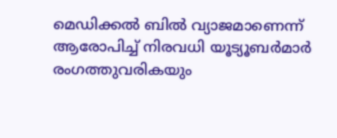മെഡിക്കല്‍ ബില്‍ വ്യാജമാണെന്ന് ആരോപിച്ച് നിരവധി യൂട്യൂബർമാർ രംഗത്തുവരികയും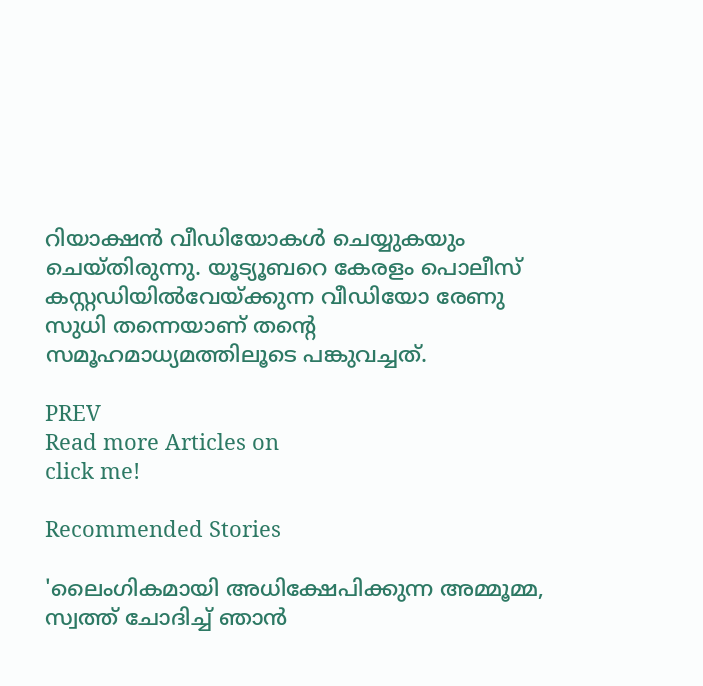റിയാക്ഷൻ വീഡിയോകൾ ചെയ്യുകയും ചെയ്തിരുന്നു. യൂട്യൂബറെ കേരളം പൊലീസ് കസ്റ്റഡിയിൽവേയ്ക്കുന്ന വീഡിയോ രേണു സുധി തന്നെയാണ് തന്റെ സമൂഹമാധ്യമത്തിലൂടെ പങ്കുവച്ചത്.

PREV
Read more Articles on
click me!

Recommended Stories

'ലൈംഗികമായി അധിക്ഷേപിക്കുന്ന അമ്മൂമ്മ, സ്വത്ത് ചോദിച്ച് ഞാൻ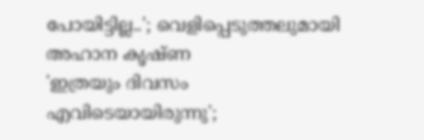പോയിട്ടില്ല..'; വെളിപ്പെടുത്തലുമായി അഹാന കൃഷ്ണ
'ഇത്രയും ദിവസം എവിടെയായിരുന്നു';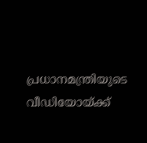പ്രധാനമന്ത്രിയുടെ വീഡിയോയ്ക്ക്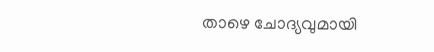താഴെ ചോദ്യവുമായി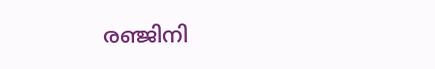രഞ്ജിനി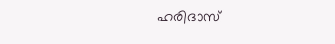ഹരിദാസ്